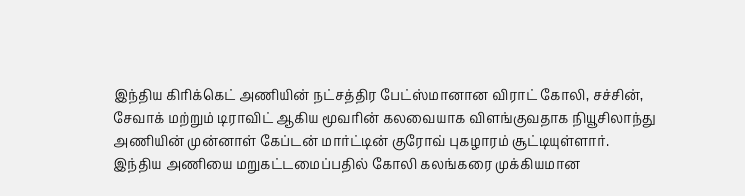இந்திய கிரிக்கெட் அணியின் நட்சத்திர பேட்ஸ்மானான விராட் கோலி, சச்சின், சேவாக் மற்றும் டிராவிட் ஆகிய மூவரின் கலவையாக விளங்குவதாக நியூசிலாந்து அணியின் முன்னாள் கேப்டன் மார்ட்டின் குரோவ் புகழாரம் சூட்டியுள்ளார்.
இந்திய அணியை மறுகட்டமைப்பதில் கோலி கலங்கரை முக்கியமான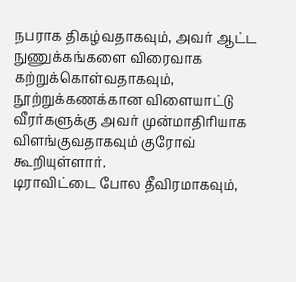நபராக திகழ்வதாகவும், அவர் ஆட்ட நுணுக்கங்களை விரைவாக கற்றுக்கொள்வதாகவும், நூற்றுக்கணக்கான விளையாட்டு வீரர்களுக்கு அவர் முன்மாதிரியாக விளங்குவதாகவும் குரோவ் கூறியுள்ளார்.
டிராவிட்டை போல தீவிரமாகவும்,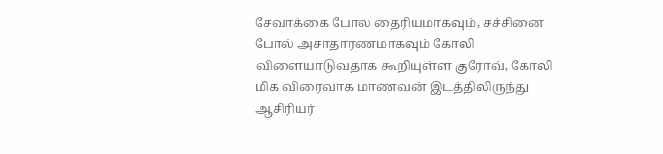சேவாக்கை போல தைரியமாகவும், சச்சினை போல் அசாதாரணமாகவும் கோலி விளையாடுவதாக கூறியுள்ள குரோவ், கோலி மிக விரைவாக மாணவன் இடத்திலிருந்து ஆசிரியர்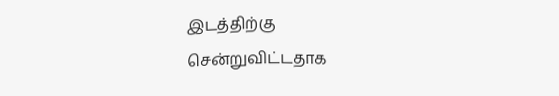இடத்திற்கு சென்றுவிட்டதாக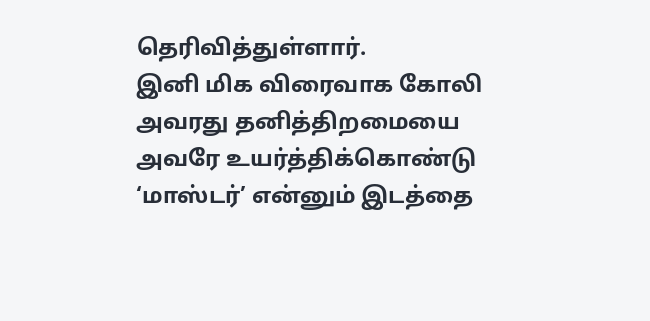தெரிவித்துள்ளார்.
இனி மிக விரைவாக கோலி அவரது தனித்திறமையை அவரே உயர்த்திக்கொண்டு ‘மாஸ்டர்’ என்னும் இடத்தை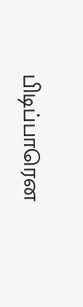பிடிப்பாரென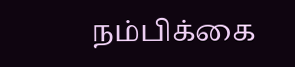நம்பிக்கை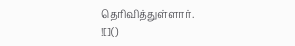தெரிவித்துள்ளார்.
![]()